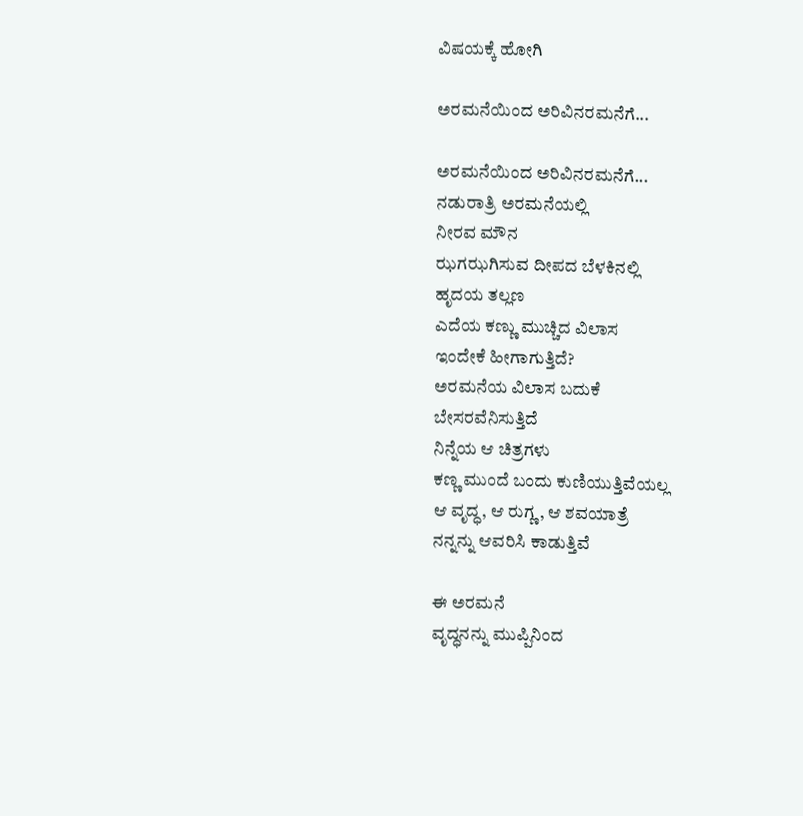ವಿಷಯಕ್ಕೆ ಹೋಗಿ

ಅರಮನೆಯಿಂದ ಅರಿವಿನರಮನೆಗೆ...

ಅರಮನೆಯಿಂದ ಅರಿವಿನರಮನೆಗೆ...
ನಡುರಾತ್ರಿ ಅರಮನೆಯಲ್ಲಿ
ನೀರವ ಮೌನ
ಝಗಝಗಿಸುವ ದೀಪದ ಬೆಳಕಿನಲ್ಲಿ
ಹೃದಯ ತಲ್ಲಣ
ಎದೆಯ ಕಣ್ಣು ಮುಚ್ಚಿದ ವಿಲಾಸ
ಇಂದೇಕೆ ಹೀಗಾಗುತ್ತಿದೆ?
ಅರಮನೆಯ ವಿಲಾಸ ಬದುಕೆ
ಬೇಸರವೆನಿಸುತ್ತಿದೆ
ನಿನ್ನೆಯ ಆ ಚಿತ್ರಗಳು
ಕಣ್ಣ ಮುಂದೆ ಬಂದು ಕುಣಿಯುತ್ತಿವೆಯಲ್ಲ
ಆ ವೃದ್ಧ, ಆ ರುಗ್ಣ, ಆ ಶವಯಾತ್ರೆ
ನನ್ನನ್ನು ಆವರಿಸಿ ಕಾಡುತ್ತಿವೆ

ಈ ಅರಮನೆ
ವೃದ್ಧನನ್ನು ಮುಪ್ಪಿನಿಂದ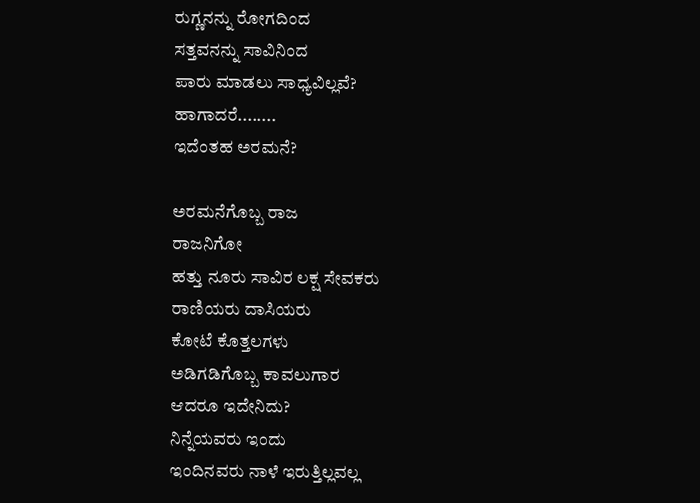ರುಗ್ಣನನ್ನು ರೋಗದಿಂದ
ಸತ್ತವನನ್ನು ಸಾವಿನಿಂದ
ಪಾರು ಮಾಡಲು ಸಾಧ್ಯವಿಲ್ಲವೆ?
ಹಾಗಾದರೆ........
ಇದೆಂತಹ ಅರಮನೆ?

ಅರಮನೆಗೊಬ್ಬ ರಾಜ
ರಾಜನಿಗೋ
ಹತ್ತು ನೂರು ಸಾವಿರ ಲಕ್ಷ ಸೇವಕರು
ರಾಣಿಯರು ದಾಸಿಯರು
ಕೋಟೆ ಕೊತ್ತಲಗಳು
ಅಡಿಗಡಿಗೊಬ್ಬ ಕಾವಲುಗಾರ
ಆದರೂ ಇದೇನಿದು?
ನಿನ್ನೆಯವರು ಇಂದು
ಇಂದಿನವರು ನಾಳೆ ಇರುತ್ತಿಲ್ಲವಲ್ಲ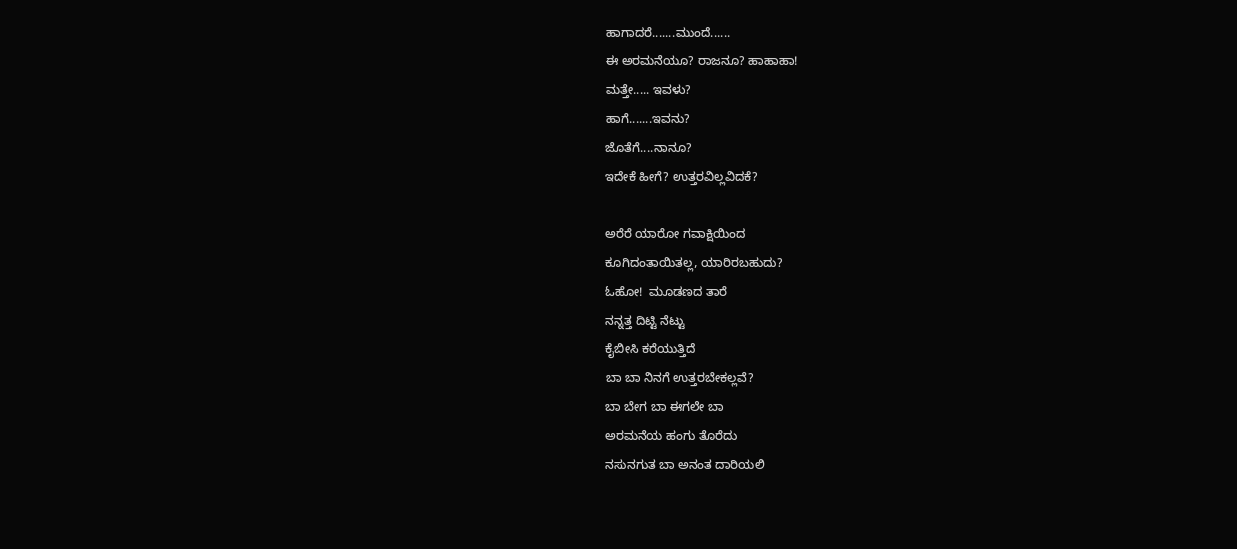ಹಾಗಾದರೆ.......ಮುಂದೆ......
ಈ ಅರಮನೆಯೂ? ರಾಜನೂ? ಹಾಹಾಹಾ!
ಮತ್ತೇ..... ಇವಳು?
ಹಾಗೆ.......ಇವನು?
ಜೊತೆಗೆ....ನಾನೂ?
ಇದೇಕೆ ಹೀಗೆ? ಉತ್ತರವಿಲ್ಲವಿದಕೆ?

ಅರೆರೆ ಯಾರೋ ಗವಾಕ್ಷಿಯಿಂದ
ಕೂಗಿದಂತಾಯಿತಲ್ಲ, ಯಾರಿರಬಹುದು?
ಓಹೋ!  ಮೂಡಣದ ತಾರೆ
ನನ್ನತ್ತ ದಿಟ್ಟಿ ನೆಟ್ಟು
ಕೈಬೀಸಿ ಕರೆಯುತ್ತಿದೆ
ಬಾ ಬಾ ನಿನಗೆ ಉತ್ತರಬೇಕಲ್ಲವೆ?
ಬಾ ಬೇಗ ಬಾ ಈಗಲೇ ಬಾ
ಅರಮನೆಯ ಹಂಗು ತೊರೆದು
ನಸುನಗುತ ಬಾ ಅನಂತ ದಾರಿಯಲಿ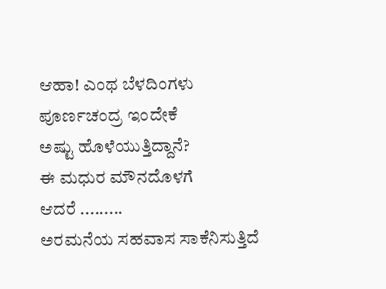ಆಹಾ! ಎಂಥ ಬೆಳದಿಂಗಳು
ಪೂರ್ಣಚಂದ್ರ ಇಂದೇಕೆ
ಅಷ್ಟು ಹೊಳೆಯುತ್ತಿದ್ದಾನೆ?
ಈ ಮಧುರ ಮೌನದೊಳಗೆ
ಆದರೆ .........
ಅರಮನೆಯ ಸಹವಾಸ ಸಾಕೆನಿಸುತ್ತಿದೆ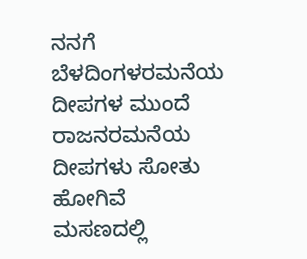ನನಗೆ
ಬೆಳದಿಂಗಳರಮನೆಯ
ದೀಪಗಳ ಮುಂದೆ
ರಾಜನರಮನೆಯ
ದೀಪಗಳು ಸೋತು ಹೋಗಿವೆ
ಮಸಣದಲ್ಲಿ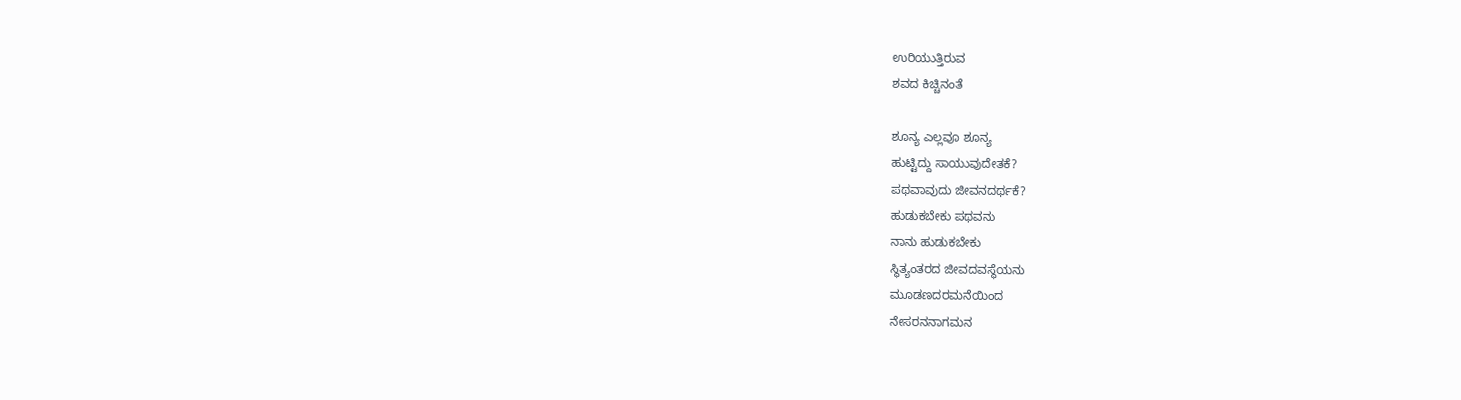ಉರಿಯುತ್ತಿರುವ
ಶವದ ಕಿಚ್ಚಿನಂತೆ

ಶೂನ್ಯ ಎಲ್ಲವೂ ಶೂನ್ಯ
ಹುಟ್ಟಿದ್ದು ಸಾಯುವುದೇತಕೆ?
ಪಥವಾವುದು ಜೀವನದರ್ಥಕೆ?
ಹುಡುಕಬೇಕು ಪಥವನು
ನಾನು ಹುಡುಕಬೇಕು
ಸ್ಥಿತ್ಯಂತರದ ಜೀವದವಸ್ಥೆಯನು
ಮೂಡಣದರಮನೆಯಿಂದ
ನೇಸರನನಾಗಮನ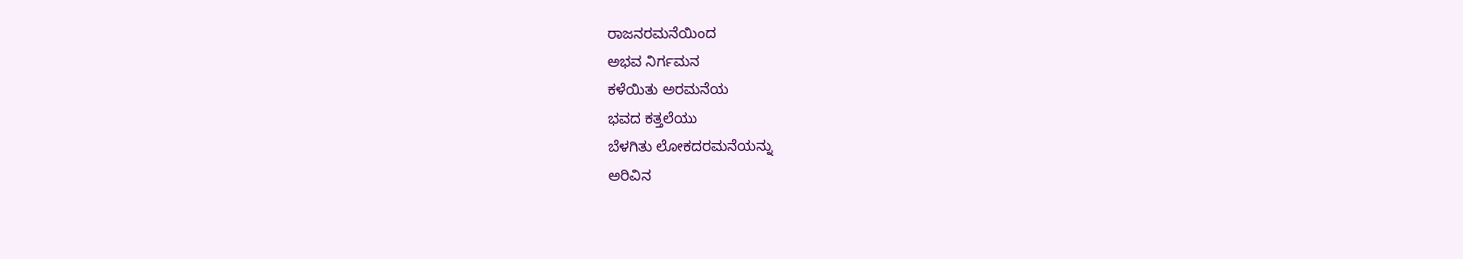ರಾಜನರಮನೆಯಿಂದ
ಅಭವ ನಿರ್ಗಮನ
ಕಳೆಯಿತು ಅರಮನೆಯ
ಭವದ ಕತ್ತಲೆಯು
ಬೆಳಗಿತು ಲೋಕದರಮನೆಯನ್ನು
ಅರಿವಿನ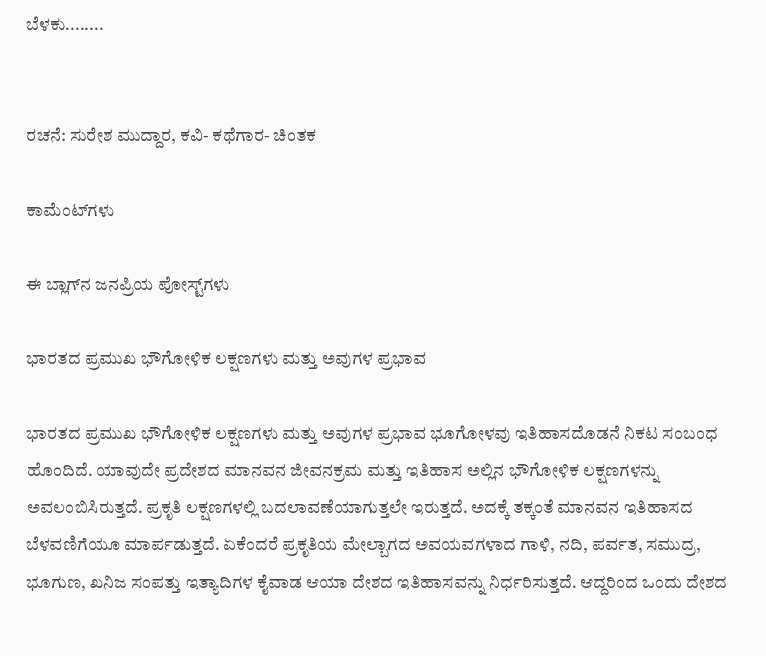ಬೆಳಕು........


ರಚನೆ: ಸುರೇಶ ಮುದ್ದಾರ, ಕವಿ- ಕಥೆಗಾರ- ಚಿಂತಕ

ಕಾಮೆಂಟ್‌ಗಳು

ಈ ಬ್ಲಾಗ್‌ನ ಜನಪ್ರಿಯ ಪೋಸ್ಟ್‌ಗಳು

ಭಾರತದ ಪ್ರಮುಖ ಭೌಗೋಳಿಕ ಲಕ್ಷಣಗಳು ಮತ್ತು ಅವುಗಳ ಪ್ರಭಾವ

ಭಾರತದ ಪ್ರಮುಖ ಭೌಗೋಳಿಕ ಲಕ್ಷಣಗಳು ಮತ್ತು ಅವುಗಳ ಪ್ರಭಾವ ಭೂಗೋಳವು ಇತಿಹಾಸದೊಡನೆ ನಿಕಟ ಸಂಬಂಧ ಹೊಂದಿದೆ. ಯಾವುದೇ ಪ್ರದೇಶದ ಮಾನವನ ಜೀವನಕ್ರಮ ಮತ್ತು ಇತಿಹಾಸ ಅಲ್ಲಿನ ಭೌಗೋಳಿಕ ಲಕ್ಷಣಗಳನ್ನು ಅವಲಂಬಿಸಿರುತ್ತದೆ. ಪ್ರಕೃತಿ ಲಕ್ಷಣಗಳಲ್ಲಿ ಬದಲಾವಣೆಯಾಗುತ್ತಲೇ ಇರುತ್ತದೆ. ಅದಕ್ಕೆ ತಕ್ಕಂತೆ ಮಾನವನ ಇತಿಹಾಸದ ಬೆಳವಣಿಗೆಯೂ ಮಾರ್ಪಡುತ್ತದೆ. ಏಕೆಂದರೆ ಪ್ರಕೃತಿಯ ಮೇಲ್ಬಾಗದ ಅವಯವಗಳಾದ ಗಾಳಿ, ನದಿ, ಪರ್ವತ, ಸಮುದ್ರ, ಭೂಗುಣ, ಖನಿಜ ಸಂಪತ್ತು ಇತ್ಯಾದಿಗಳ ಕೈವಾಡ ಆಯಾ ದೇಶದ ಇತಿಹಾಸವನ್ನು ನಿರ್ಧರಿಸುತ್ತದೆ. ಆದ್ದರಿಂದ ಒಂದು ದೇಶದ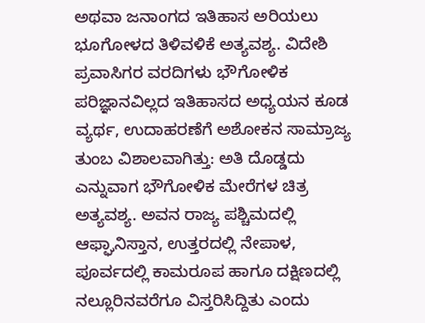ಅಥವಾ ಜನಾಂಗದ ಇತಿಹಾಸ ಅರಿಯಲು ಭೂಗೋಳದ ತಿಳಿವಳಿಕೆ ಅತ್ಯವಶ್ಯ. ವಿದೇಶಿ ಪ್ರವಾಸಿಗರ ವರದಿಗಳು ಭೌಗೋಳಿಕ ಪರಿಜ್ಞಾನವಿಲ್ಲದ ಇತಿಹಾಸದ ಅಧ್ಯಯನ ಕೂಡ ವ್ಯರ್ಥ, ಉದಾಹರಣೆಗೆ ಅಶೋಕನ ಸಾಮ್ರಾಜ್ಯ ತುಂಬ ವಿಶಾಲವಾಗಿತ್ತು: ಅತಿ ದೊಡ್ಡದು ಎನ್ನುವಾಗ ಭೌಗೋಳಿಕ ಮೇರೆಗಳ ಚಿತ್ರ ಅತ್ಯವಶ್ಯ. ಅವನ ರಾಜ್ಯ ಪಶ್ಚಿಮದಲ್ಲಿ ಆಫ್ಘಾನಿಸ್ತಾನ, ಉತ್ತರದಲ್ಲಿ ನೇಪಾಳ, ಪೂರ್ವದಲ್ಲಿ ಕಾಮರೂಪ ಹಾಗೂ ದಕ್ಷಿಣದಲ್ಲಿ ನಲ್ಲೂರಿನವರೆಗೂ ವಿಸ್ತರಿಸಿದ್ದಿತು ಎಂದು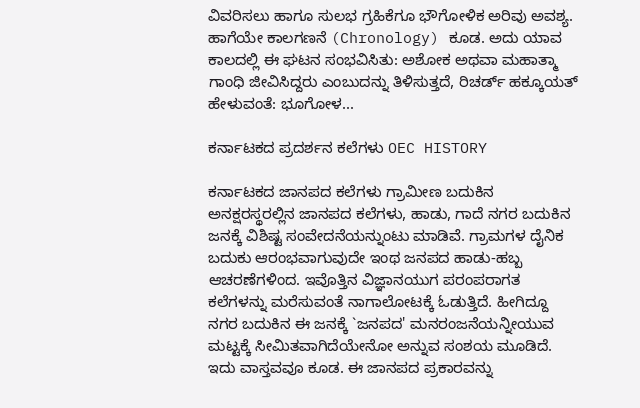ವಿವರಿಸಲು ಹಾಗೂ ಸುಲಭ ಗ್ರಹಿಕೆಗೂ ಭೌಗೋಳಿಕ ಅರಿವು ಅವಶ್ಯ. ಹಾಗೆಯೇ ಕಾಲಗಣನೆ (Chronology) ಕೂಡ. ಅದು ಯಾವ ಕಾಲದಲ್ಲಿ ಈ ಘಟನ ಸಂಭವಿಸಿತು: ಅಶೋಕ ಅಥವಾ ಮಹಾತ್ಮಾ ಗಾಂಧಿ ಜೀವಿಸಿದ್ದರು ಎಂಬುದನ್ನು ತಿಳಿಸುತ್ತದೆ, ರಿಚರ್ಡ್ ಹಕ್ಕೂಯತ್ ಹೇಳುವಂತೆ: ಭೂಗೋಳ...

ಕರ್ನಾಟಕದ ಪ್ರದರ್ಶನ ಕಲೆಗಳು OEC HISTORY

ಕರ್ನಾಟಕದ ಜಾನಪದ ಕಲೆಗಳು ಗ್ರಾಮೀಣ ಬದುಕಿನ ಅನಕ್ಷರಸ್ಥರಲ್ಲಿನ ಜಾನಪದ ಕಲೆಗಳು, ಹಾಡು, ಗಾದೆ ನಗರ ಬದುಕಿನ ಜನಕ್ಕೆ ವಿಶಿಷ್ಟ ಸಂವೇದನೆಯನ್ನುಂಟು ಮಾಡಿವೆ. ಗ್ರಾಮಗಳ ದೈನಿಕ ಬದುಕು ಆರಂಭವಾಗುವುದೇ ಇಂಥ ಜನಪದ ಹಾಡು-ಹಬ್ಬ ಆಚರಣೆಗಳಿಂದ. ಇವೊತ್ತಿನ ವಿಜ್ಞಾನಯುಗ ಪರಂಪರಾಗತ ಕಲೆಗಳನ್ನು ಮರೆಸುವಂತೆ ನಾಗಾಲೋಟಕ್ಕೆ ಓಡುತ್ತಿದೆ. ಹೀಗಿದ್ದೂ ನಗರ ಬದುಕಿನ ಈ ಜನಕ್ಕೆ `ಜನಪದ' ಮನರಂಜನೆಯನ್ನೀಯುವ ಮಟ್ಟಕ್ಕೆ ಸೀಮಿತವಾಗಿದೆಯೇನೋ ಅನ್ನುವ ಸಂಶಯ ಮೂಡಿದೆ. ಇದು ವಾಸ್ತವವೂ ಕೂಡ. ಈ ಜಾನಪದ ಪ್ರಕಾರವನ್ನು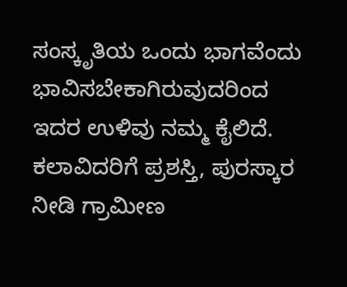ಸಂಸ್ಕೃತಿಯ ಒಂದು ಭಾಗವೆಂದು ಭಾವಿಸಬೇಕಾಗಿರುವುದರಿಂದ ಇದರ ಉಳಿವು ನಮ್ಮ ಕೈಲಿದೆ. ಕಲಾವಿದರಿಗೆ ಪ್ರಶಸ್ತಿ, ಪುರಸ್ಕಾರ ನೀಡಿ ಗ್ರಾಮೀಣ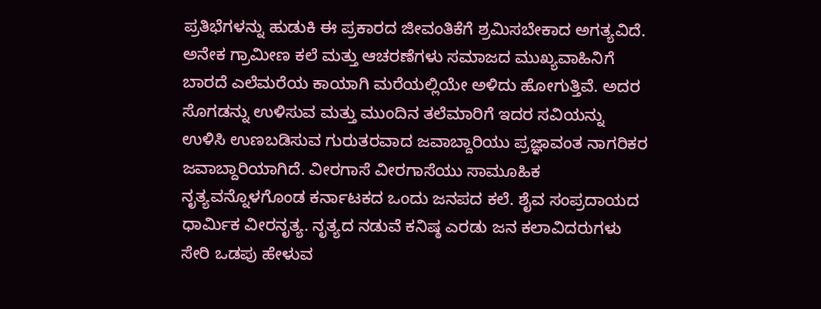ಪ್ರತಿಭೆಗಳನ್ನು ಹುಡುಕಿ ಈ ಪ್ರಕಾರದ ಜೀವಂತಿಕೆಗೆ ಶ್ರಮಿಸಬೇಕಾದ ಅಗತ್ಯವಿದೆ. ಅನೇಕ ಗ್ರಾಮೀಣ ಕಲೆ ಮತ್ತು ಆಚರಣೆಗಳು ಸಮಾಜದ ಮುಖ್ಯವಾಹಿನಿಗೆ ಬಾರದೆ ಎಲೆಮರೆಯ ಕಾಯಾಗಿ ಮರೆಯಲ್ಲಿಯೇ ಅಳಿದು ಹೋಗುತ್ತಿವೆ. ಅದರ ಸೊಗಡನ್ನು ಉಳಿಸುವ ಮತ್ತು ಮುಂದಿನ ತಲೆಮಾರಿಗೆ ಇದರ ಸವಿಯನ್ನು ಉಳಿಸಿ ಉಣಬಡಿಸುವ ಗುರುತರವಾದ ಜವಾಬ್ದಾರಿಯು ಪ್ರಜ್ಞಾವಂತ ನಾಗರಿಕರ ಜವಾಬ್ದಾರಿಯಾಗಿದೆ. ವೀರಗಾಸೆ ವೀರಗಾಸೆಯು ಸಾಮೂಹಿಕ ನೃತ್ಯವನ್ನೊಳಗೊಂಡ ಕರ್ನಾಟಕದ ಒಂದು ಜನಪದ ಕಲೆ. ಶೈವ ಸಂಪ್ರದಾಯದ ಧಾರ್ಮಿಕ ವೀರನೃತ್ಯ. ನೃತ್ಯದ ನಡುವೆ ಕನಿಷ್ಠ ಎರಡು ಜನ ಕಲಾವಿದರುಗಳು ಸೇರಿ ಒಡಪು ಹೇಳುವ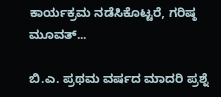ಕಾರ್ಯಕ್ರಮ ನಡೆಸಿಕೊಟ್ಟರೆ, ಗರಿಷ್ಠ ಮೂವತ್...

ಬಿ.ಎ. ಪ್ರಥಮ ವರ್ಷದ ಮಾದರಿ ಪ್ರಶ್ನೆ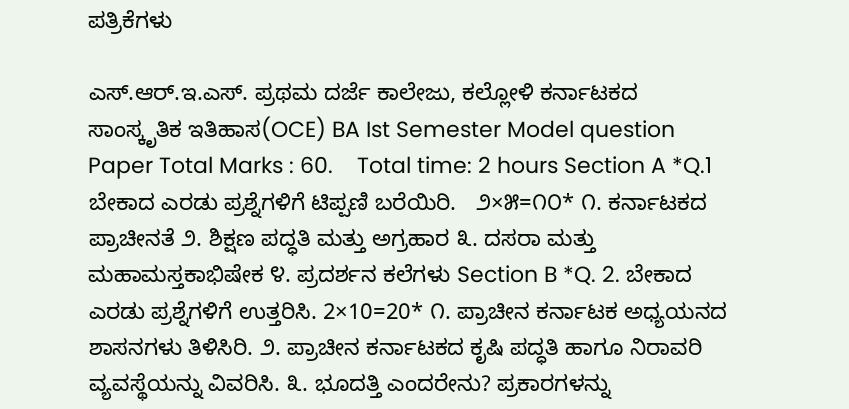ಪತ್ರಿಕೆಗಳು

ಎಸ್.ಆರ್.ಇ.ಎಸ್. ಪ್ರಥಮ ದರ್ಜೆ ಕಾಲೇಜು, ಕಲ್ಲೋಳಿ ಕರ್ನಾಟಕದ  ಸಾಂಸ್ಕೃತಿಕ ಇತಿಹಾಸ(OCE) BA Ist Semester Model question Paper Total Marks : 60.    Total time: 2 hours Section A *Q.1 ಬೇಕಾದ ಎರಡು ಪ್ರಶ್ನೆಗಳಿಗೆ ಟಿಪ್ಪಣಿ ಬರೆಯಿರಿ.   ೨×೫=೧೦* ೧. ಕರ್ನಾಟಕದ ಪ್ರಾಚೀನತೆ ೨. ಶಿಕ್ಷಣ ಪದ್ಧತಿ ಮತ್ತು ಅಗ್ರಹಾರ ೩. ದಸರಾ ಮತ್ತು ಮಹಾಮಸ್ತಕಾಭಿಷೇಕ ೪. ಪ್ರದರ್ಶನ ಕಲೆಗಳು Section B *Q. 2. ಬೇಕಾದ ಎರಡು ಪ್ರಶ್ನೆಗಳಿಗೆ ಉತ್ತರಿಸಿ. 2×10=20* ೧. ಪ್ರಾಚೀನ ಕರ್ನಾಟಕ ಅಧ್ಯಯನದ ಶಾಸನಗಳು ತಿಳಿಸಿರಿ‌. ೨. ಪ್ರಾಚೀನ ಕರ್ನಾಟಕದ ಕೃಷಿ ಪದ್ಧತಿ ಹಾಗೂ ನಿರಾವರಿ ವ್ಯವಸ್ಥೆಯನ್ನು ವಿವರಿಸಿ. ೩. ಭೂದತ್ತಿ ಎಂದರೇನು? ಪ್ರಕಾರಗಳನ್ನು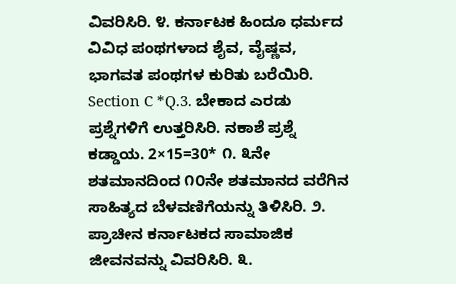ವಿವರಿಸಿರಿ. ೪. ಕರ್ನಾಟಕ ಹಿಂದೂ ಧರ್ಮದ ವಿವಿಧ ಪಂಥಗಳಾದ ಶೈವ, ವೈಷ್ಣವ, ಭಾಗವತ ಪಂಥಗಳ ಕುರಿತು ಬರೆಯಿರಿ. Section C *Q.3. ಬೇಕಾದ ಎರಡು ಪ್ರಶ್ನೆಗಳಿಗೆ ಉತ್ತರಿಸಿರಿ. ನಕಾಶೆ ಪ್ರಶ್ನೆ ಕಡ್ಡಾಯ. 2×15=30* ೧. ೩ನೇ ಶತಮಾನದಿಂದ ೧೦ನೇ ಶತಮಾನದ ವರೆಗಿನ ಸಾಹಿತ್ಯದ ಬೆಳವಣಿಗೆಯನ್ನು ತಿಳಿಸಿರಿ. ೨. ಪ್ರಾಚೀನ ಕರ್ನಾಟಕದ ಸಾಮಾಜಿಕ ಜೀವನವನ್ನು ವಿವರಿಸಿರಿ. ೩.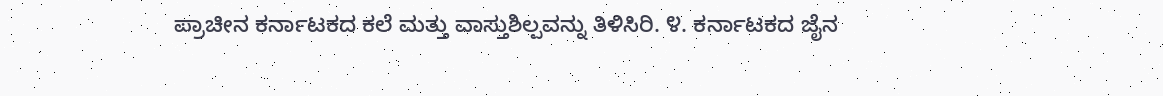ಪ್ರಾಚೀನ ಕರ್ನಾಟಕದ ಕಲೆ ಮತ್ತು ವಾಸ್ತುಶಿಲ್ಪವನ್ನು ತಿಳಿಸಿರಿ. ೪. ಕರ್ನಾಟಕದ ಜೈನ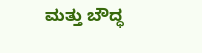ಮತ್ತು ಬೌದ್ಧ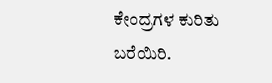ಕೇಂದ್ರಗಳ ಕುರಿತು ಬರೆಯಿರಿ.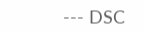--- DSC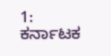1: ಕರ್ನಾಟಕ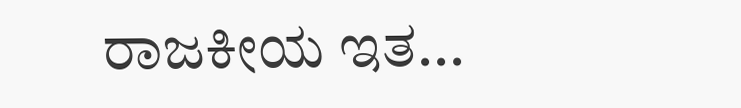ರಾಜಕೀಯ ಇತ...